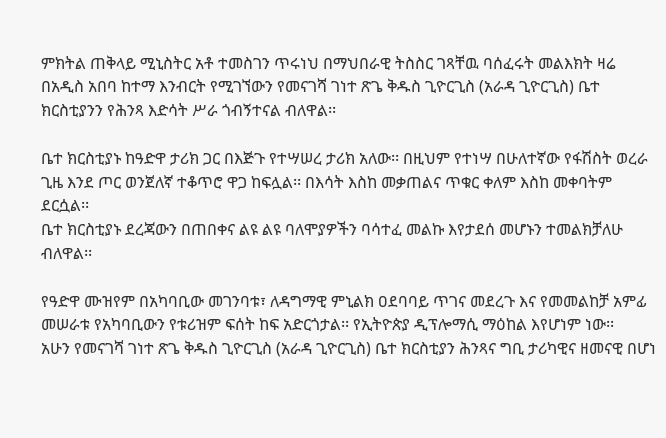ምክትል ጠቅላይ ሚኒስትር አቶ ተመስገን ጥሩነህ በማህበራዊ ትስስር ገጻቸዉ ባሰፈሩት መልእክት ዛሬ በአዲስ አበባ ከተማ እንብርት የሚገኘውን የመናገሻ ገነተ ጽጌ ቅዱስ ጊዮርጊስ (አራዳ ጊዮርጊስ) ቤተ ክርስቲያንን የሕንጻ እድሳት ሥራ ጎብኝተናል ብለዋል፡፡

ቤተ ክርስቲያኑ ከዓድዋ ታሪክ ጋር በእጅጉ የተሣሠረ ታሪክ አለው፡፡ በዚህም የተነሣ በሁለተኛው የፋሽስት ወረራ ጊዜ እንደ ጦር ወንጀለኛ ተቆጥሮ ዋጋ ከፍሏል፡፡ በእሳት እስከ መቃጠልና ጥቁር ቀለም እስከ መቀባትም ደርሷል፡፡
ቤተ ክርስቲያኑ ደረጃውን በጠበቀና ልዩ ልዩ ባለሞያዎችን ባሳተፈ መልኩ እየታደሰ መሆኑን ተመልክቻለሁ ብለዋል፡፡

የዓድዋ ሙዝየም በአካባቢው መገንባቱ፣ ለዳግማዊ ምኒልክ ዐደባባይ ጥገና መደረጉ እና የመመልከቻ አምፊ መሠራቱ የአካባቢውን የቱሪዝም ፍሰት ከፍ አድርጎታል፡፡ የኢትዮጵያ ዲፕሎማሲ ማዕከል እየሆነም ነው፡፡
አሁን የመናገሻ ገነተ ጽጌ ቅዱስ ጊዮርጊስ (አራዳ ጊዮርጊስ) ቤተ ክርስቲያን ሕንጻና ግቢ ታሪካዊና ዘመናዊ በሆነ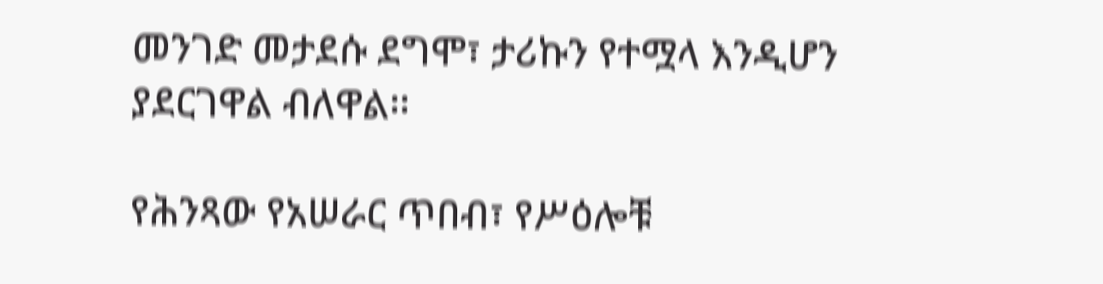መንገድ መታደሱ ደግሞ፣ ታሪኩን የተሟላ እንዲሆን ያደርገዋል ብለዋል፡፡

የሕንጻው የአሠራር ጥበብ፣ የሥዕሎቹ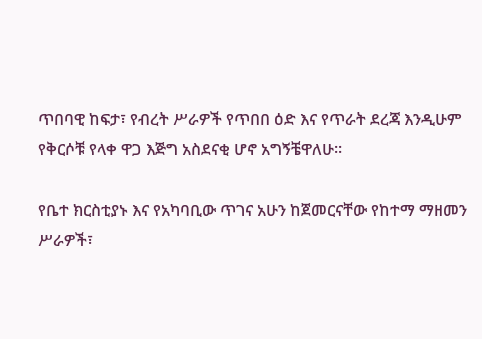ጥበባዊ ከፍታ፣ የብረት ሥራዎች የጥበበ ዕድ እና የጥራት ደረጃ እንዲሁም የቅርሶቹ የላቀ ዋጋ እጅግ አስደናቂ ሆኖ አግኝቼዋለሁ፡፡

የቤተ ክርስቲያኑ እና የአካባቢው ጥገና አሁን ከጀመርናቸው የከተማ ማዘመን ሥራዎች፣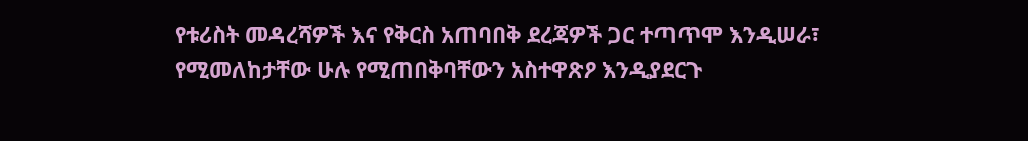የቱሪስት መዳረሻዎች እና የቅርስ አጠባበቅ ደረጃዎች ጋር ተጣጥሞ እንዲሠራ፣ የሚመለከታቸው ሁሉ የሚጠበቅባቸውን አስተዋጽዖ እንዲያደርጉ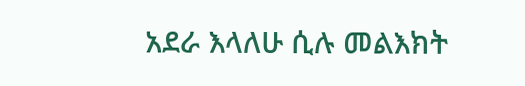አደራ እላለሁ ሲሉ መልእክት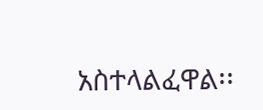አስተላልፈዋል፡፡